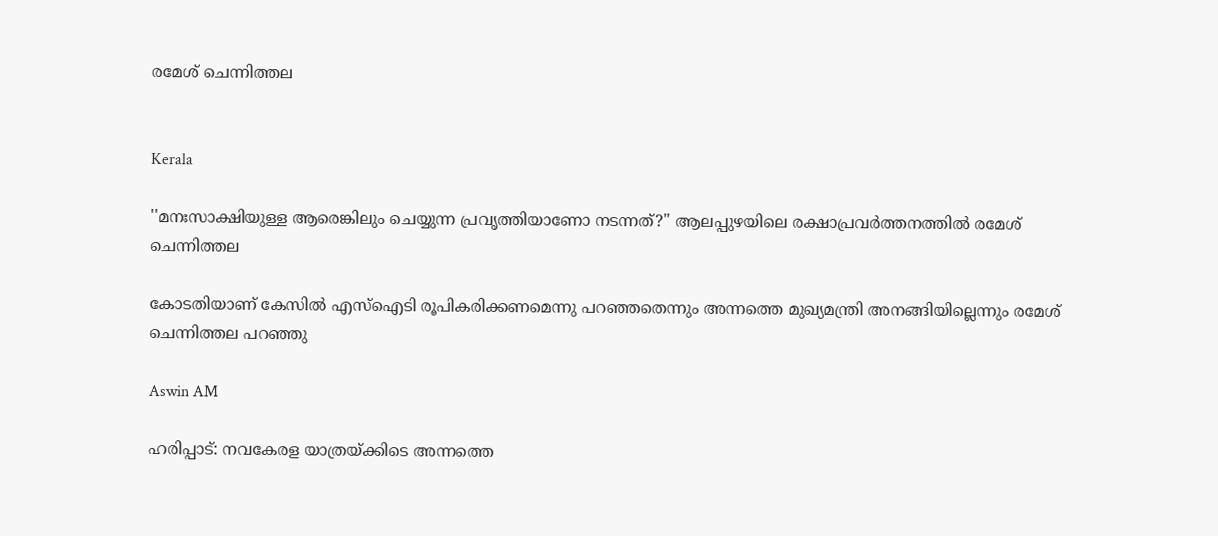രമേശ് ചെന്നിത്തല


Kerala

''മനഃസാക്ഷിയുള്ള ആരെങ്കിലും ചെയ്യുന്ന പ്രവൃത്തിയാണോ നടന്നത്‍?'' ആലപ്പുഴയിലെ രക്ഷാപ്രവർത്തനത്തിൽ രമേശ് ചെന്നിത്തല

കോടതിയാണ് കേസിൽ എസ്ഐടി രൂപികരിക്കണമെന്നു പറഞ്ഞതെന്നും അന്നത്തെ മുഖ‍്യമന്ത്രി അനങ്ങിയില്ലെന്നും രമേശ് ചെന്നിത്തല പറഞ്ഞു

Aswin AM

ഹരിപ്പാട്: നവകേരള യാത്രയ്ക്കിടെ അന്നത്തെ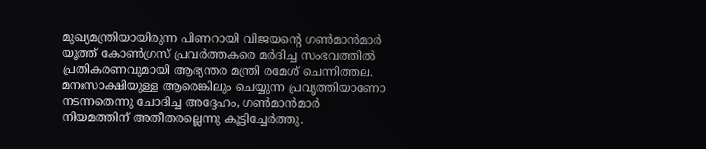മുഖ‍്യമന്ത്രിയായിരുന്ന പിണറായി വിജയന്‍റെ ഗൺമാൻമാർ യൂത്ത് കോൺഗ്രസ് പ്രവർത്തകരെ മർദിച്ച സംഭവത്തിൽ പ്രതികരണവുമായി ആഭ‍്യന്തര മന്ത്രി രമേശ് ചെന്നിത്തല. മനഃസാക്ഷിയുള്ള ആരെങ്കിലും ചെയ്യുന്ന പ്രവൃത്തിയാണോ നടന്നതെന്നു ചോദിച്ച അദ്ദേഹം, ഗൺ‌മാൻമാർ നിയമത്തിന് അതീതരല്ലെന്നു കൂട്ടിച്ചേർത്തു.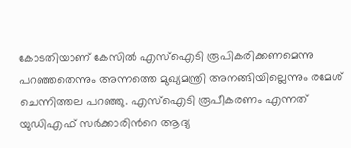കോടതിയാണ് കേസിൽ എസ്ഐടി രൂപികരിക്കണമെന്നു പറഞ്ഞതെന്നും അന്നത്തെ മുഖ‍്യമന്ത്രി അനങ്ങിയില്ലെന്നും രമേശ് ചെന്നിത്തല പറഞ്ഞു. എസ്ഐടി രൂപീകരണം എന്നത് യുഡിഎഫ് സർക്കാരിന്‍റെ ആദ‍്യ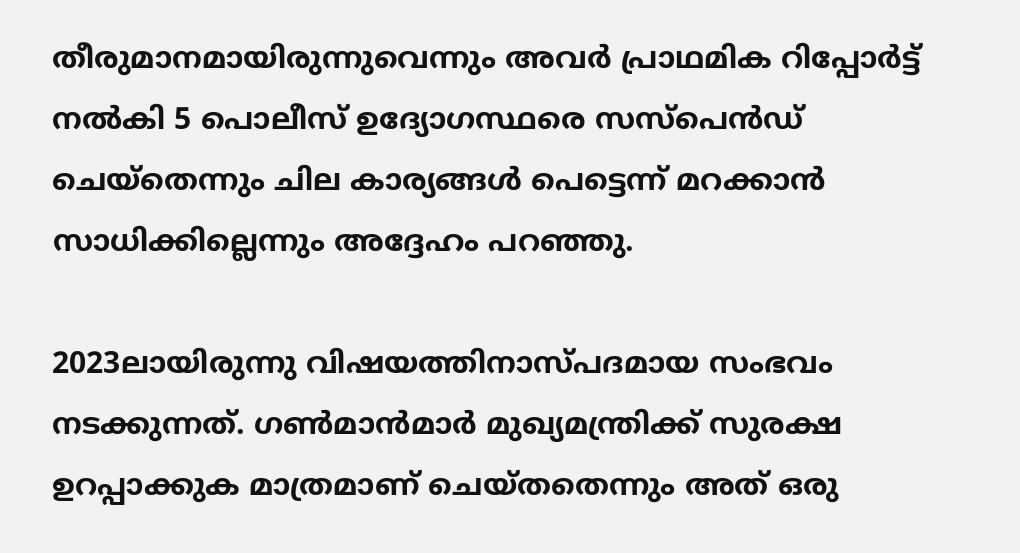തീരുമാനമായിരുന്നുവെന്നും അവർ പ്രാഥമിക റിപ്പോർട്ട് നൽകി 5 പൊലീസ് ഉദ‍്യോഗസ്ഥരെ സസ്പെൻഡ് ചെയ്തെന്നും ചില കാര‍്യങ്ങൾ പെട്ടെന്ന് മറക്കാൻ സാധിക്കില്ലെന്നും അദ്ദേഹം പറഞ്ഞു.

2023ലായിരുന്നു വിഷയത്തിനാസ്പദമായ സംഭവം നടക്കുന്നത്. ഗൺമാൻമാർ മുഖ‍്യമന്ത്രിക്ക് സുരക്ഷ ഉറപ്പാക്കുക മാത്രമാണ് ചെയ്തതെന്നും അത് ഒരു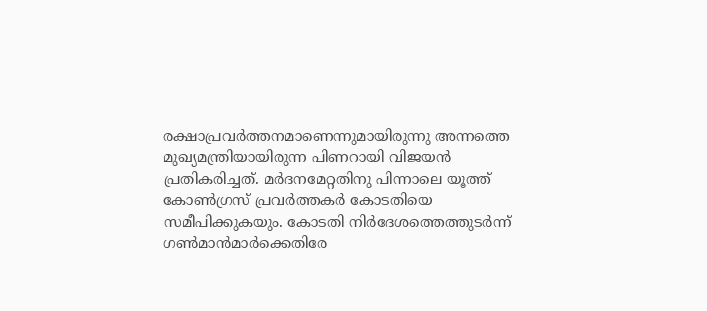രക്ഷാപ്രവർത്തനമാണെന്നുമായിരുന്നു അന്നത്തെ മുഖ‍്യമന്ത്രിയായിരുന്ന പിണറായി വിജയൻ പ്രതികരിച്ചത്. മർദനമേറ്റതിനു പിന്നാലെ യൂത്ത് കോൺഗ്രസ് പ്രവർത്തകർ കോടതിയെ സമീപിക്കുകയും. കോടതി നിർദേശത്തെത്തുടർന്ന് ഗൺമാൻമാർക്കെതിരേ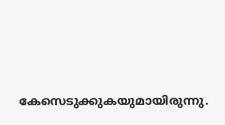കേസെടുക്കുകയുമായിരുന്നു.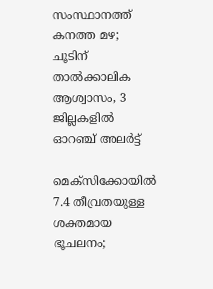സംസ്ഥാനത്ത് കനത്ത മഴ; ചൂടിന് താൽക്കാലിക ആശ്വാസം, 3 ജില്ലകളിൽ ഓറഞ്ച് അലർട്ട്

മെക്സിക്കോയിൽ 7.4 തീവ്രതയുള്ള ശക്തമായ ഭൂചലനം;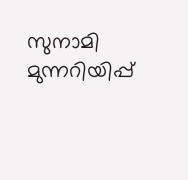സുനാമി മുന്നറിയിപ്പ്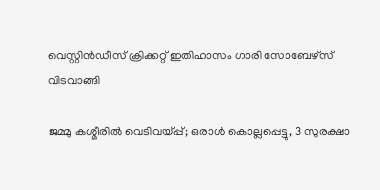വെസ്റ്റിൻഡീസ് ക്രിക്കറ്റ് ഇതിഹാസം ഗാരി സോബേഴ്സ് വിടവാങ്ങി

ജമ്മു കശ്മീരിൽ വെടിവയ്പ്പ്; ഒരാൾ കൊല്ലപ്പെട്ടു, 3 സുരക്ഷാ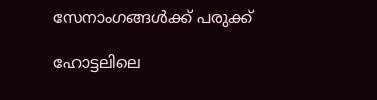സേനാംഗങ്ങൾക്ക് പരുക്ക്

ഹോട്ടലിലെ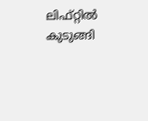ലിഫ്റ്റിൽ കുടുങ്ങി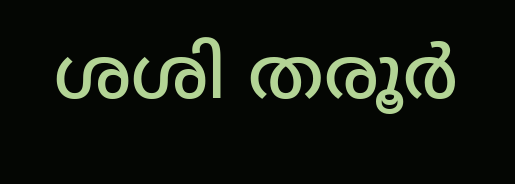ശശി തരൂർ